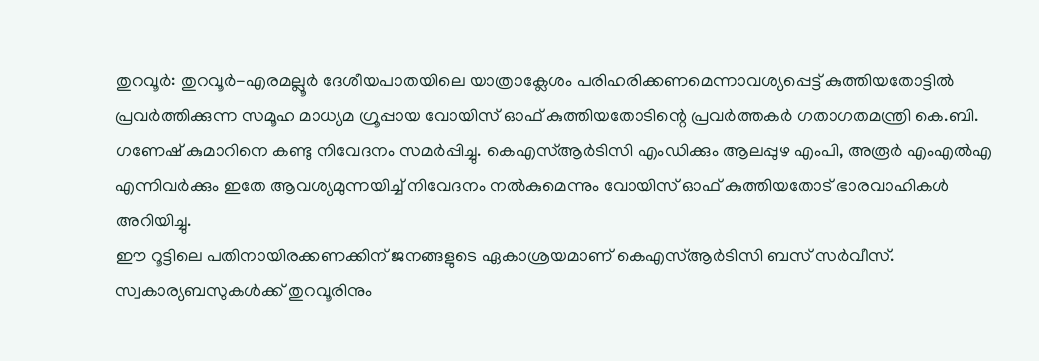തുറവൂർ: തുറവൂർ-എരമല്ലൂർ ദേശീയപാതയിലെ യാത്രാക്ലേശം പരിഹരിക്കണമെന്നാവശ്യപ്പെട്ട് കുത്തിയതോട്ടിൽ പ്രവർത്തിക്കുന്ന സമൂഹ മാധ്യമ ഗ്രൂപ്പായ വോയിസ് ഓഫ് കുത്തിയതോടിന്റെ പ്രവർത്തകർ ഗതാഗതമന്ത്രി കെ.ബി. ഗണേഷ് കുമാറിനെ കണ്ടു നിവേദനം സമർപ്പിച്ചു. കെഎസ്ആർടിസി എംഡിക്കും ആലപ്പുഴ എംപി, അരൂർ എംഎൽഎ എന്നിവർക്കും ഇതേ ആവശ്യമുന്നയിച്ച് നിവേദനം നൽകുമെന്നും വോയിസ് ഓഫ് കുത്തിയതോട് ഭാരവാഹികൾ അറിയിച്ചു.
ഈ റൂട്ടിലെ പതിനായിരക്കണക്കിന് ജനങ്ങളുടെ ഏകാശ്രയമാണ് കെഎസ്ആർടിസി ബസ് സർവീസ്. സ്വകാര്യബസുകൾക്ക് തുറവൂരിനും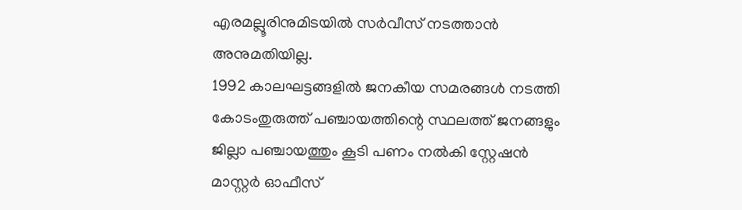എരമല്ലൂരിനുമിടയിൽ സർവീസ് നടത്താൻ അനുമതിയില്ല.
1992 കാലഘട്ടങ്ങളിൽ ജനകീയ സമരങ്ങൾ നടത്തി കോടംതുരുത്ത് പഞ്ചായത്തിന്റെ സ്ഥലത്ത് ജനങ്ങളും ജില്ലാ പഞ്ചായത്തും കൂടി പണം നൽകി സ്റ്റേഷൻ മാസ്റ്റർ ഓഫീസ്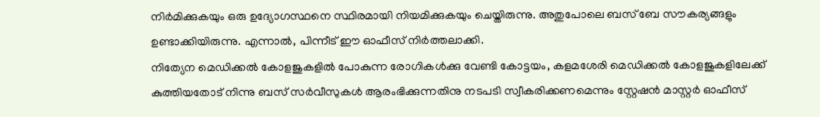നിർമിക്കുകയും ഒരു ഉദ്യോഗസ്ഥനെ സ്ഥിരമായി നിയമിക്കുകയും ചെയ്തിരുന്നു. അതുപോലെ ബസ് ബേ സൗകര്യങ്ങളും ഉണ്ടാക്കിയിരുന്നു. എന്നാൽ, പിന്നീട് ഈ ഓഫീസ് നിർത്തലാക്കി.
നിത്യേന മെഡിക്കൽ കോളജുകളിൽ പോകുന്ന രോഗികൾക്കു വേണ്ടി കോട്ടയം, കളമശേരി മെഡിക്കൽ കോളജുകളിലേക്ക് കുത്തിയതോട് നിന്നു ബസ് സർവീസുകൾ ആരംഭിക്കുന്നതിനു നടപടി സ്വീകരിക്കണമെന്നും സ്റ്റേഷൻ മാസ്റ്റർ ഓഫീസ്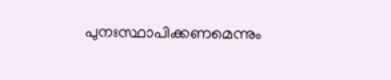പുനഃസ്ഥാപിക്കണമെന്നും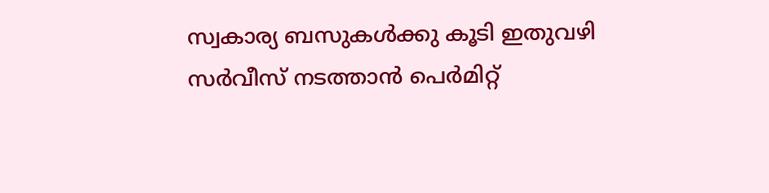സ്വകാര്യ ബസുകൾക്കു കൂടി ഇതുവഴി സർവീസ് നടത്താൻ പെർമിറ്റ്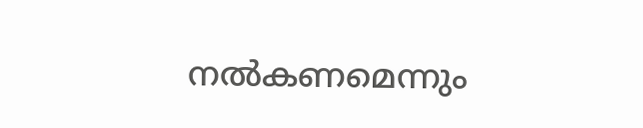നൽകണമെന്നും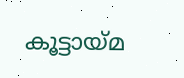കൂട്ടായ്മ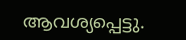ആവശ്യപ്പെട്ടു.